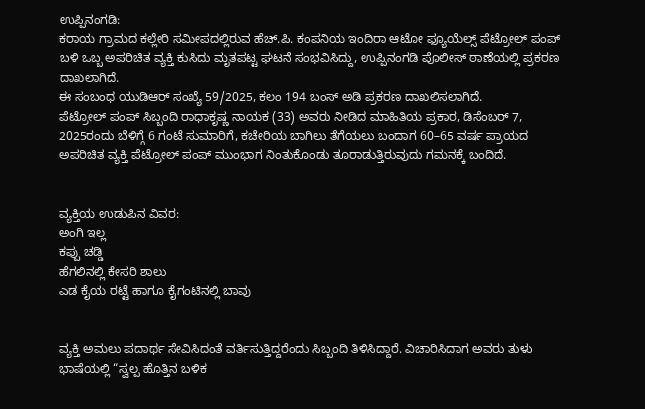ಉಪ್ಪಿನಂಗಡಿ:
ಕರಾಯ ಗ್ರಾಮದ ಕಲ್ಲೇರಿ ಸಮೀಪದಲ್ಲಿರುವ ಹೆಚ್.ಪಿ. ಕಂಪನಿಯ ಇಂದಿರಾ ಆಟೋ ಫ್ಯೂಯೆಲ್ಸ್ ಪೆಟ್ರೋಲ್ ಪಂಪ್ ಬಳಿ ಒಬ್ಬ ಅಪರಿಚಿತ ವ್ಯಕ್ತಿ ಕುಸಿದು ಮೃತಪಟ್ಟ ಘಟನೆ ಸಂಭವಿಸಿದ್ದು, ಉಪ್ಪಿನಂಗಡಿ ಪೊಲೀಸ್ ಠಾಣೆಯಲ್ಲಿ ಪ್ರಕರಣ ದಾಖಲಾಗಿದೆ.
ಈ ಸಂಬಂಧ ಯುಡಿಆರ್ ಸಂಖ್ಯೆ 59/2025, ಕಲಂ 194 ಬಂಸ್ ಅಡಿ ಪ್ರಕರಣ ದಾಖಲಿಸಲಾಗಿದೆ.
ಪೆಟ್ರೋಲ್ ಪಂಪ್ ಸಿಬ್ಬಂದಿ ರಾಧಾಕೃಷ್ಣ ನಾಯಕ (33) ಅವರು ನೀಡಿದ ಮಾಹಿತಿಯ ಪ್ರಕಾರ, ಡಿಸೆಂಬರ್ 7, 2025ರಂದು ಬೆಳಿಗ್ಗೆ 6 ಗಂಟೆ ಸುಮಾರಿಗೆ, ಕಚೇರಿಯ ಬಾಗಿಲು ತೆಗೆಯಲು ಬಂದಾಗ 60–65 ವರ್ಷ ಪ್ರಾಯದ ಅಪರಿಚಿತ ವ್ಯಕ್ತಿ ಪೆಟ್ರೋಲ್ ಪಂಪ್ ಮುಂಭಾಗ ನಿಂತುಕೊಂಡು ತೂರಾಡುತ್ತಿರುವುದು ಗಮನಕ್ಕೆ ಬಂದಿದೆ.


ವ್ಯಕ್ತಿಯ ಉಡುಪಿನ ವಿವರ:
ಅಂಗಿ ಇಲ್ಲ
ಕಪ್ಪು ಚಡ್ಡಿ
ಹೆಗಲಿನಲ್ಲಿ ಕೇಸರಿ ಶಾಲು
ಎಡ ಕೈಯ ರಟ್ಟೆ ಹಾಗೂ ಕೈಗಂಟಿನಲ್ಲಿ ಬಾವು


ವ್ಯಕ್ತಿ ಅಮಲು ಪದಾರ್ಥ ಸೇವಿಸಿದಂತೆ ವರ್ತಿಸುತ್ತಿದ್ದರೆಂದು ಸಿಬ್ಬಂದಿ ತಿಳಿಸಿದ್ದಾರೆ. ವಿಚಾರಿಸಿದಾಗ ಅವರು ತುಳು ಭಾಷೆಯಲ್ಲಿ “ಸ್ವಲ್ಪ ಹೊತ್ತಿನ ಬಳಿಕ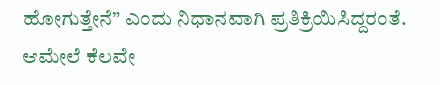ಹೋಗುತ್ತೇನೆ” ಎಂದು ನಿಧಾನವಾಗಿ ಪ್ರತಿಕ್ರಿಯಿಸಿದ್ದರಂತೆ.
ಆಮೇಲೆ ಕೆಲವೇ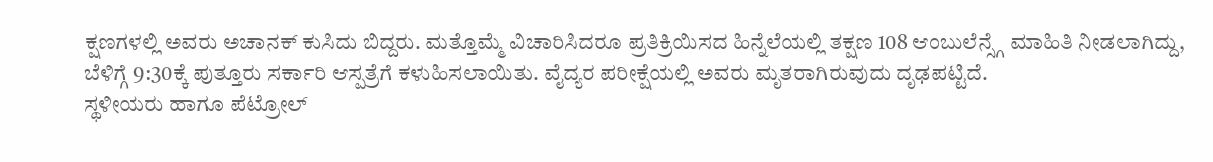ಕ್ಷಣಗಳಲ್ಲಿ ಅವರು ಅಚಾನಕ್ ಕುಸಿದು ಬಿದ್ದರು. ಮತ್ತೊಮ್ಮೆ ವಿಚಾರಿಸಿದರೂ ಪ್ರತಿಕ್ರಿಯಿಸದ ಹಿನ್ನೆಲೆಯಲ್ಲಿ ತಕ್ಷಣ 108 ಆಂಬುಲೆನ್ಸ್ಗೆ ಮಾಹಿತಿ ನೀಡಲಾಗಿದ್ದು, ಬೆಳಿಗ್ಗೆ 9:30ಕ್ಕೆ ಪುತ್ತೂರು ಸರ್ಕಾರಿ ಆಸ್ಪತ್ರೆಗೆ ಕಳುಹಿಸಲಾಯಿತು. ವೈದ್ಯರ ಪರೀಕ್ಷೆಯಲ್ಲಿ ಅವರು ಮೃತರಾಗಿರುವುದು ದೃಢಪಟ್ಟಿದೆ.
ಸ್ಥಳೀಯರು ಹಾಗೂ ಪೆಟ್ರೋಲ್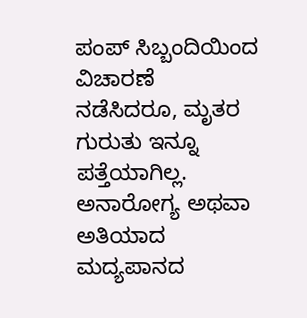ಪಂಪ್ ಸಿಬ್ಬಂದಿಯಿಂದ ವಿಚಾರಣೆ ನಡೆಸಿದರೂ, ಮೃತರ ಗುರುತು ಇನ್ನೂ ಪತ್ತೆಯಾಗಿಲ್ಲ. ಅನಾರೋಗ್ಯ ಅಥವಾ ಅತಿಯಾದ ಮದ್ಯಪಾನದ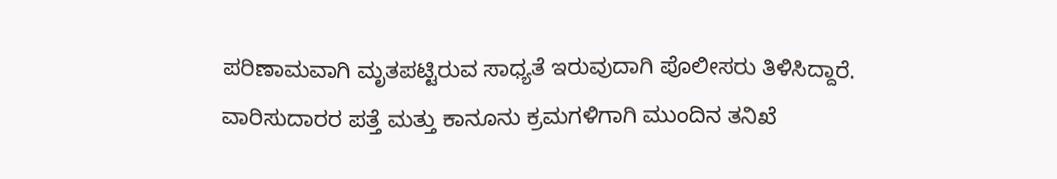ಪರಿಣಾಮವಾಗಿ ಮೃತಪಟ್ಟಿರುವ ಸಾಧ್ಯತೆ ಇರುವುದಾಗಿ ಪೊಲೀಸರು ತಿಳಿಸಿದ್ದಾರೆ.
ವಾರಿಸುದಾರರ ಪತ್ತೆ ಮತ್ತು ಕಾನೂನು ಕ್ರಮಗಳಿಗಾಗಿ ಮುಂದಿನ ತನಿಖೆ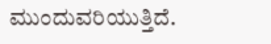ಮುಂದುವರಿಯುತ್ತಿದೆ.